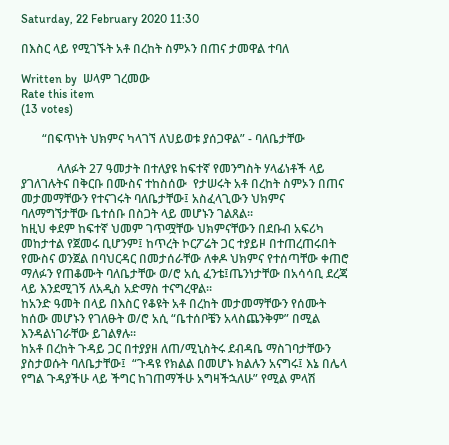Saturday, 22 February 2020 11:30

በእስር ላይ የሚገኙት አቶ በረከት ስምኦን በጠና ታመዋል ተባለ

Written by  ሠላም ገረመው
Rate this item
(13 votes)

       “በፍጥነት ህክምና ካላገኘ ለህይወቱ ያሰጋዋል” - ባለቤታቸው

            ላለፉት 27 ዓመታት በተለያዩ ከፍተኛ የመንግስት ሃላፊነቶች ላይ ያገለገሉትና በቅርቡ በሙስና ተከስሰው  የታሠሩት አቶ በረከት ስምኦን በጠና መታመማቸውን የተናገሩት ባለቤታቸው፤ አስፈላጊውን ህክምና ባለማግኘታቸው ቤተሰቡ በስጋት ላይ መሆኑን ገልጸል፡፡
ከዚህ ቀደም ከፍተኛ ህመም ገጥሟቸው ህክምናቸውን በደቡብ አፍሪካ መከታተል የጀመሩ ቢሆንም፤ ከጥረት ኮርፖሬት ጋር ተያይዞ በተጠረጠሩበት የሙስና ወንጀል በባህርዳር በመታሰራቸው ለቀዶ ህክምና የተሰጣቸው ቀጠሮ ማለፉን የጠቆሙት ባለቤታቸው ወ/ሮ አሲ ፈንቴ፤ጤንነታቸው በአሳሳቢ ደረጃ ላይ እንደሚገኝ ለአዲስ አድማስ ተናግረዋል፡፡
ከአንድ ዓመት በላይ በእስር የቆዩት አቶ በረከት መታመማቸውን የሰሙት ከሰው መሆኑን የገለፁት ወ/ሮ አሲ “ቤተሰቦቼን አላስጨንቅም” በሚል እንዳልነገራቸው ይገልፃሉ፡፡
ከአቶ በረከት ጉዳይ ጋር በተያያዘ ለጠ/ሚኒስትሩ ደብዳቤ ማስገባታቸውን ያስታወሱት ባለቤታቸው፤  “ጉዳዩ የክልል በመሆኑ ክልሉን አናግሩ፤ እኔ በሌላ የግል ጉዳያችሁ ላይ ችግር ከገጠማችሁ አግዛችኋለሁ” የሚል ምላሽ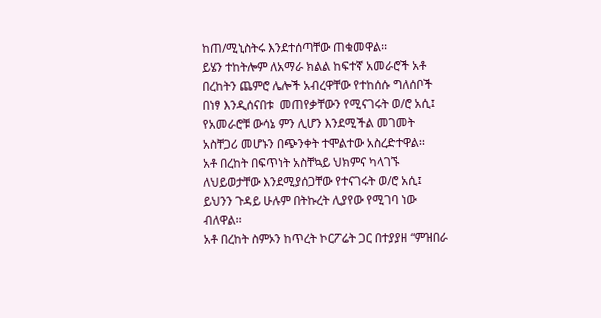ከጠ/ሚኒስትሩ እንደተሰጣቸው ጠቁመዋል፡፡
ይሄን ተከትሎም ለአማራ ክልል ከፍተኛ አመራሮች አቶ በረከትን ጨምሮ ሌሎች አብረዋቸው የተከሰሱ ግለሰቦች በነፃ እንዲሰናበቱ  መጠየቃቸውን የሚናገሩት ወ/ሮ አሲ፤ የአመራሮቹ ውሳኔ ምን ሊሆን እንደሚችል መገመት አስቸጋሪ መሆኑን በጭንቀት ተሞልተው አስረድተዋል፡፡
አቶ በረከት በፍጥነት አስቸኳይ ህክምና ካላገኙ ለህይወታቸው እንደሚያሰጋቸው የተናገሩት ወ/ሮ አሲ፤ ይህንን ጉዳይ ሁሉም በትኩረት ሊያየው የሚገባ ነው ብለዋል፡፡
አቶ በረከት ስምኦን ከጥረት ኮርፖሬት ጋር በተያያዘ “ምዝበራ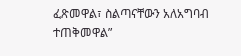ፈጽመዋል፣ ስልጣናቸውን አለአግባብ ተጠቅመዋል”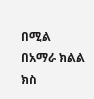በሚል በአማራ ክልል ክስ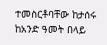ተመስርቶባቸው ከታሰሩ ከአንድ ዓመት በላይ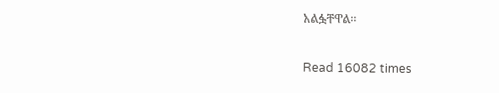አልፏቸዋል፡፡

Read 16082 times